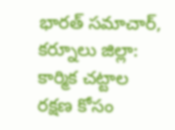భారత్ సమాచార్, కర్నూలు జిల్లా: కార్మిక చట్టాల రక్షణ కోసం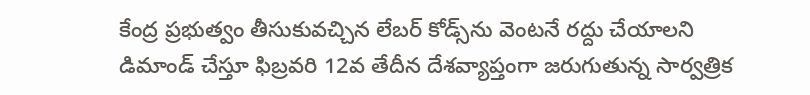కేంద్ర ప్రభుత్వం తీసుకువచ్చిన లేబర్ కోడ్స్‌ను వెంటనే రద్దు చేయాలని డిమాండ్ చేస్తూ ఫిబ్రవరి 12వ తేదీన దేశవ్యాప్తంగా జరుగుతున్న సార్వత్రిక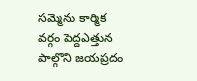సమ్మెను కార్మిక వర్గం పెద్దఎత్తున పాల్గొని జయప్రదం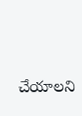చేయాలని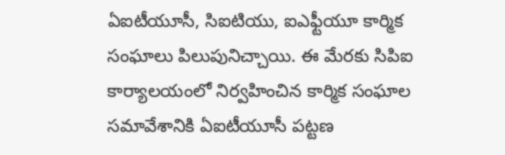ఏఐటీయూసీ, సిఐటియు, ఐఎఫ్టీయూ కార్మిక సంఘాలు పిలుపునిచ్చాయి. ఈ మేరకు సిపిఐ కార్యాలయంలో నిర్వహించిన కార్మిక సంఘాల సమావేశానికి ఏఐటీయూసీ పట్టణ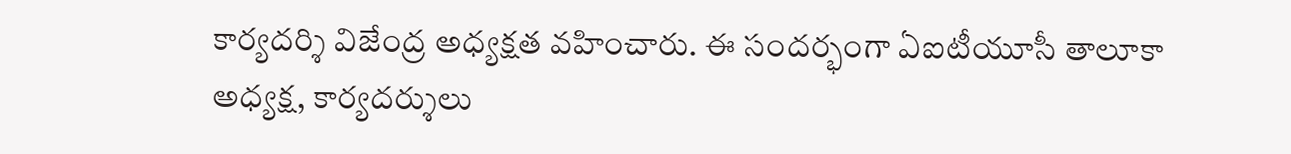కార్యదర్శి విజేంద్ర అధ్యక్షత వహించారు. ఈ సందర్భంగా ఏఐటీయూసీ తాలూకా అధ్యక్ష, కార్యదర్శులు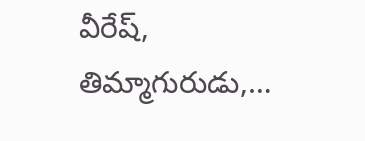వీరేష్, తిమ్మాగురుడు,…